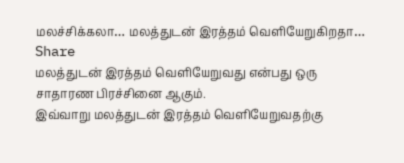மலச்சிக்கலா… மலத்துடன் இரத்தம் வெளியேறுகிறதா…
Share
மலத்துடன் இரத்தம் வெளியேறுவது என்பது ஒரு சாதாரண பிரச்சினை ஆகும்.
இவ்வாறு மலத்துடன் இரத்தம் வெளியேறுவதற்கு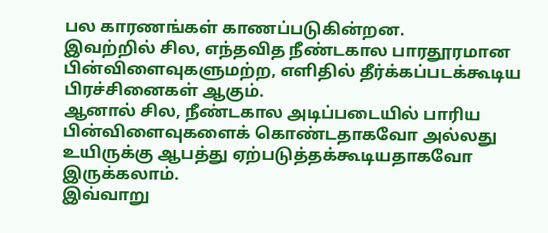பல காரணங்கள் காணப்படுகின்றன.
இவற்றில் சில, எந்தவித நீண்டகால பாரதூரமான பின்விளைவுகளுமற்ற, எளிதில் தீர்க்கப்படக்கூடிய பிரச்சினைகள் ஆகும்.
ஆனால் சில, நீண்டகால அடிப்படையில் பாரிய பின்விளைவுகளைக் கொண்டதாகவோ அல்லது உயிருக்கு ஆபத்து ஏற்படுத்தக்கூடியதாகவோ இருக்கலாம்.
இவ்வாறு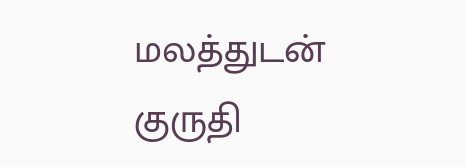மலத்துடன் குருதி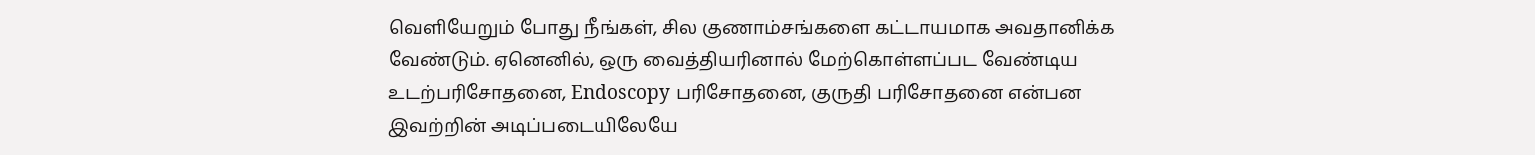வெளியேறும் போது நீங்கள், சில குணாம்சங்களை கட்டாயமாக அவதானிக்க வேண்டும். ஏனெனில், ஒரு வைத்தியரினால் மேற்கொள்ளப்பட வேண்டிய உடற்பரிசோதனை, Endoscopy பரிசோதனை, குருதி பரிசோதனை என்பன இவற்றின் அடிப்படையிலேயே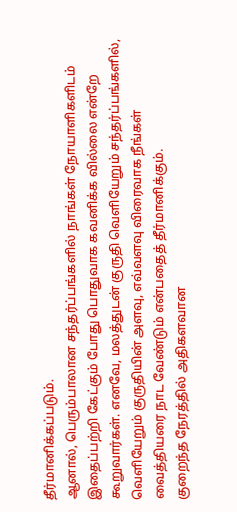தீர்மானிக்கப்படும்.
ஆனால், பெரும்பாலான சந்தர்ப்பங்களில் நாங்கள் நோயாளிகளிடம் இதைப்பற்றி கேட்கும் போது பொதுவாக கவனிக்க வில்லை என்றே கூறுவார்கள். எனவே, மலத்துடன் குருதி வெளியேறும் சந்தர்ப்பங்களில், வெளியேறும் குருதியின் அளவு, எவ்வளவு விரைவாக நீங்கள் வைத்தியரை நாட வேண்டும் என்பதைத் தீர்மானிக்கும்.
குறைந்த நேரத்தில் அதிகளவான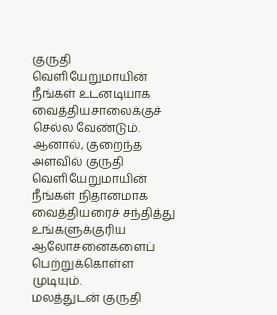குருதி வெளியேறுமாயின் நீங்கள் உடனடியாக வைத்தியசாலைக்குச் செல்ல வேண்டும். ஆனால், குறைந்த அளவில் குருதி வெளியேறுமாயின் நீங்கள் நிதானமாக வைத்தியரைச் சந்தித்து உங்களுக்குரிய ஆலோசனைகளைப் பெற்றுக்கொள்ள முடியும்.
மலத்துடன் குருதி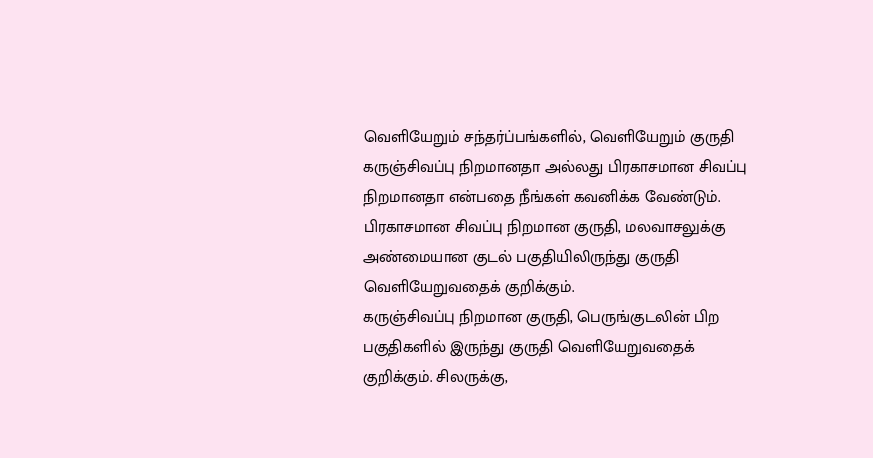வெளியேறும் சந்தர்ப்பங்களில், வெளியேறும் குருதி கருஞ்சிவப்பு நிறமானதா அல்லது பிரகாசமான சிவப்பு நிறமானதா என்பதை நீங்கள் கவனிக்க வேண்டும்.
பிரகாசமான சிவப்பு நிறமான குருதி, மலவாசலுக்கு அண்மையான குடல் பகுதியிலிருந்து குருதி வெளியேறுவதைக் குறிக்கும்.
கருஞ்சிவப்பு நிறமான குருதி, பெருங்குடலின் பிற பகுதிகளில் இருந்து குருதி வெளியேறுவதைக் குறிக்கும். சிலருக்கு,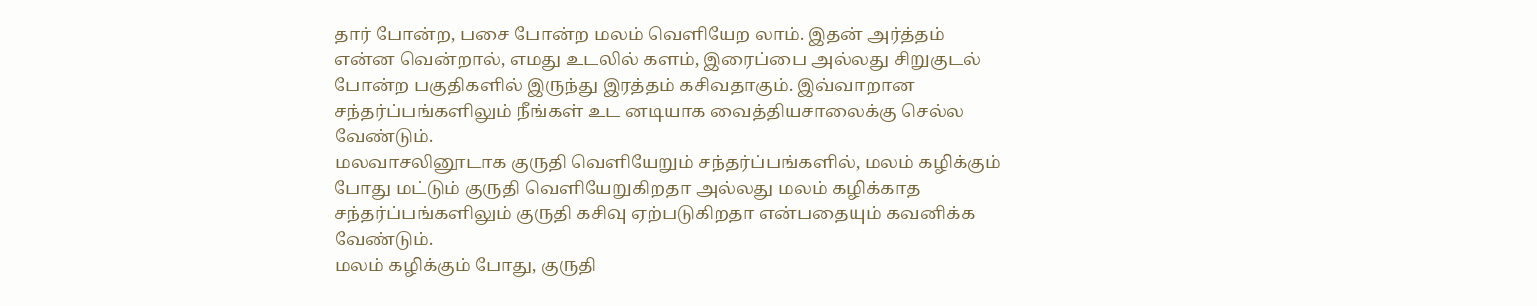தார் போன்ற, பசை போன்ற மலம் வெளியேற லாம். இதன் அர்த்தம் என்ன வென்றால், எமது உடலில் களம், இரைப்பை அல்லது சிறுகுடல் போன்ற பகுதிகளில் இருந்து இரத்தம் கசிவதாகும். இவ்வாறான சந்தர்ப்பங்களிலும் நீங்கள் உட னடியாக வைத்தியசாலைக்கு செல்ல வேண்டும்.
மலவாசலினூடாக குருதி வெளியேறும் சந்தர்ப்பங்களில், மலம் கழிக்கும் போது மட்டும் குருதி வெளியேறுகிறதா அல்லது மலம் கழிக்காத சந்தர்ப்பங்களிலும் குருதி கசிவு ஏற்படுகிறதா என்பதையும் கவனிக்க வேண்டும்.
மலம் கழிக்கும் போது, குருதி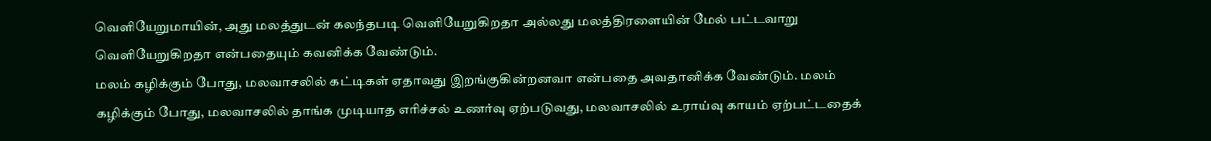வெளியேறுமாயின், அது மலத்துடன் கலந்தபடி வெளியேறுகிறதா அல்லது மலத்திரளையின் மேல் பட்டவாறு வெளியேறுகிறதா என்பதையும் கவனிக்க வேண்டும்.
மலம் கழிக்கும் போது, மலவாசலில் கட்டிகள் ஏதாவது இறங்குகின்றனவா என்பதை அவதானிக்க வேண்டும். மலம் கழிக்கும் போது, மலவாசலில் தாங்க முடியாத எரிச்சல் உணர்வு ஏற்படுவது, மலவாசலில் உராய்வு காயம் ஏற்பட்டதைக்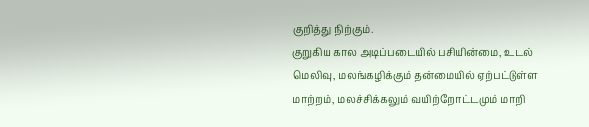குறித்து நிற்கும்.
குறுகிய கால அடிப்படையில் பசியின்மை, உடல் மெலிவு, மலங்கழிக்கும் தன்மையில் ஏற்பட்டுள்ள மாற்றம், மலச்சிக்கலும் வயிற்றோட்டமும் மாறி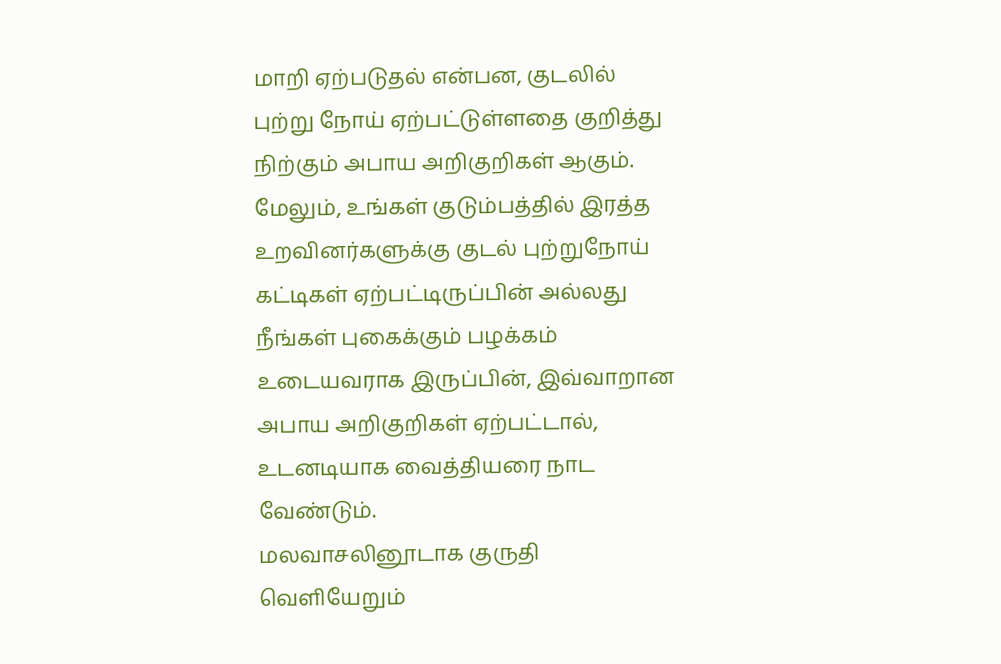மாறி ஏற்படுதல் என்பன, குடலில் புற்று நோய் ஏற்பட்டுள்ளதை குறித்து நிற்கும் அபாய அறிகுறிகள் ஆகும்.
மேலும், உங்கள் குடும்பத்தில் இரத்த உறவினர்களுக்கு குடல் புற்றுநோய் கட்டிகள் ஏற்பட்டிருப்பின் அல்லது நீங்கள் புகைக்கும் பழக்கம் உடையவராக இருப்பின், இவ்வாறான அபாய அறிகுறிகள் ஏற்பட்டால், உடனடியாக வைத்தியரை நாட வேண்டும்.
மலவாசலினூடாக குருதி வெளியேறும்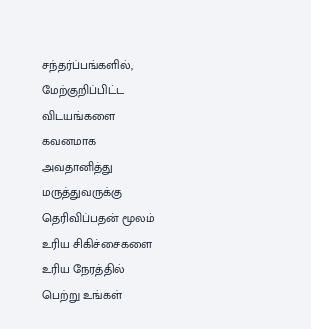சந்தர்ப்பங்களில், மேற்குறிப்பிட்ட விடயங்களை கவனமாக அவதானித்து மருத்துவருக்கு தெரிவிப்பதன் மூலம் உரிய சிகிச்சைகளை உரிய நேரத்தில் பெற்று உங்கள்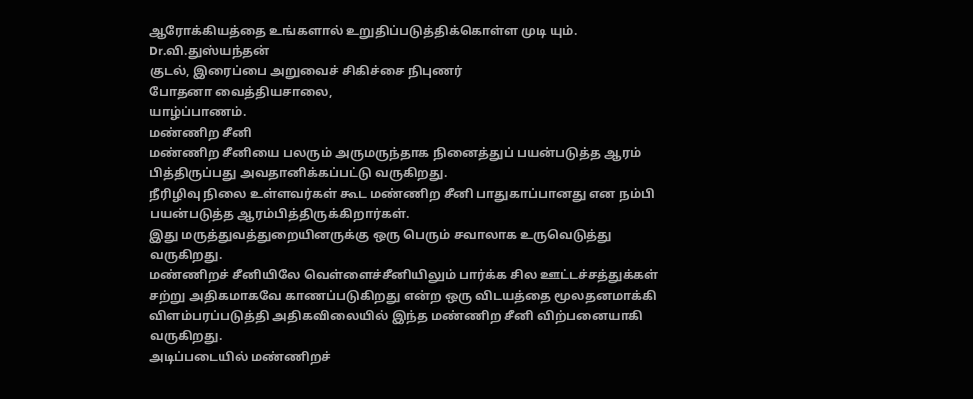ஆரோக்கியத்தை உங்களால் உறுதிப்படுத்திக்கொள்ள முடி யும்.
Dr.வி.துஸ்யந்தன்
குடல், இரைப்பை அறுவைச் சிகிச்சை நிபுணர்
போதனா வைத்தியசாலை,
யாழ்ப்பாணம்.
மண்ணிற சீனி
மண்ணிற சீனியை பலரும் அருமருந்தாக நினைத்துப் பயன்படுத்த ஆரம் பித்திருப்பது அவதானிக்கப்பட்டு வருகிறது.
நீரிழிவு நிலை உள்ளவர்கள் கூட மண்ணிற சீனி பாதுகாப்பானது என நம்பி பயன்படுத்த ஆரம்பித்திருக்கிறார்கள்.
இது மருத்துவத்துறையினருக்கு ஒரு பெரும் சவாலாக உருவெடுத்து வருகிறது.
மண்ணிறச் சீனியிலே வெள்ளைச்சீனியிலும் பார்க்க சில ஊட்டச்சத்துக்கள் சற்று அதிகமாகவே காணப்படுகிறது என்ற ஒரு விடயத்தை மூலதனமாக்கி விளம்பரப்படுத்தி அதிகவிலையில் இந்த மண்ணிற சீனி விற்பனையாகி வருகிறது.
அடிப்படையில் மண்ணிறச்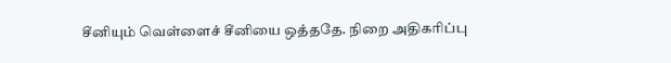சீனியும் வெள்ளைச் சீனியை ஒத்ததே. நிறை அதிகரிப்பு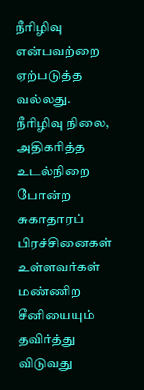நீரிழிவு என்பவற்றை ஏற்படுத்த வல்லது.
நீரிழிவு நிலை, அதிகரித்த உடல்நிறை போன்ற சுகாதாரப் பிரச்சினைகள் உள்ளவர்கள் மண்ணிற சீனியையும் தவிர்த்து விடுவது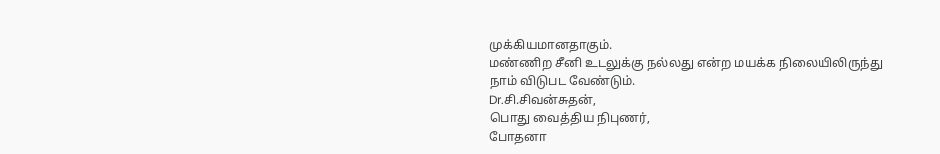முக்கியமானதாகும்.
மண்ணிற சீனி உடலுக்கு நல்லது என்ற மயக்க நிலையிலிருந்து நாம் விடுபட வேண்டும்.
Dr.சி.சிவன்சுதன்,
பொது வைத்திய நிபுணர்,
போதனா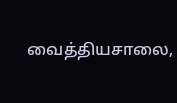வைத்தியசாலை,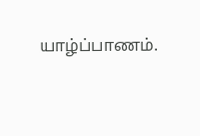யாழ்ப்பாணம்.